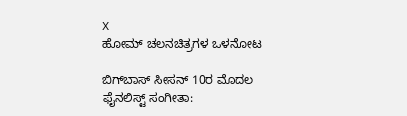X
ಹೋಮ್ ಚಲನಚಿತ್ರಗಳ ಒಳನೋಟ

ಬಿಗ್‌ಬಾಸ್‌ ಸೀಸನ್ 10ರ ಮೊದಲ ಫೈನಲಿಸ್ಟ್ ಸಂಗೀತಾ: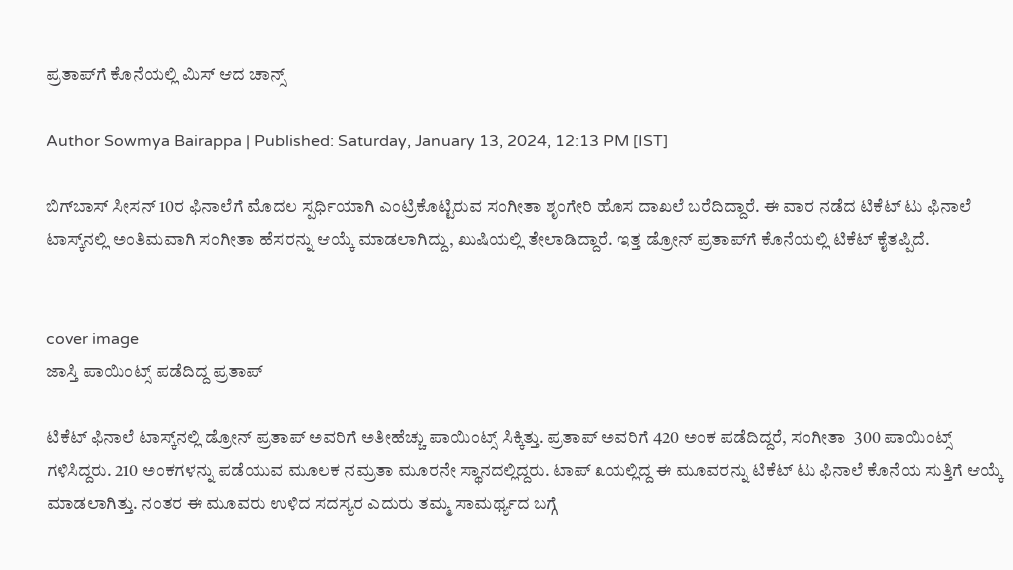ಪ್ರತಾಪ್‌ಗೆ ಕೊನೆಯಲ್ಲಿ ಮಿಸ್ ಆದ ಚಾನ್ಸ್

Author Sowmya Bairappa | Published: Saturday, January 13, 2024, 12:13 PM [IST]

ಬಿಗ್‌ಬಾಸ್‌ ಸೀಸನ್ 10ರ ಫಿನಾಲೆಗೆ ಮೊದಲ ಸ್ಪರ್ಧಿಯಾಗಿ ಎಂಟ್ರಿಕೊಟ್ಟಿರುವ ಸಂಗೀತಾ ಶೃಂಗೇರಿ ಹೊಸ ದಾಖಲೆ ಬರೆದಿದ್ದಾರೆ. ಈ ವಾರ ನಡೆದ ಟಿಕೆಟ್ ಟು ಫಿನಾಲೆ ಟಾಸ್ಕ್‌ನಲ್ಲಿ ಅಂತಿಮವಾಗಿ ಸಂಗೀತಾ ಹೆಸರನ್ನು ಆಯ್ಕೆ ಮಾಡಲಾಗಿದ್ದು, ಖುಷಿಯಲ್ಲಿ ತೇಲಾಡಿದ್ದಾರೆ. ಇತ್ತ ಡ್ರೋನ್ ಪ್ರತಾಪ್‌ಗೆ ಕೊನೆಯಲ್ಲಿ ಟಿಕೆಟ್ ಕೈತಪ್ಪಿದೆ.


cover image
ಜಾಸ್ತಿ ಪಾಯಿಂಟ್ಸ್ ಪಡೆದಿದ್ದ ಪ್ರತಾಪ್

ಟಿಕೆಟ್ ಫಿನಾಲೆ ಟಾಸ್ಕ್‌ನಲ್ಲಿ ಡ್ರೋನ್ ಪ್ರತಾಪ್ ಅವರಿಗೆ ಅತೀಹೆಚ್ಚು ಪಾಯಿಂಟ್ಸ್ ಸಿಕ್ಕಿತ್ತು. ಪ್ರತಾಪ್ ಅವರಿಗೆ 420 ಅಂಕ ಪಡೆದಿದ್ದರೆ, ಸಂಗೀತಾ  300 ಪಾಯಿಂಟ್ಸ್ ಗಳಿಸಿದ್ದರು. 210 ಅಂಕಗಳನ್ನು ಪಡೆಯುವ ಮೂಲಕ ನಮ್ರತಾ ಮೂರನೇ ಸ್ಥಾನದಲ್ಲಿದ್ದರು. ಟಾಪ್‌ ೩ಯಲ್ಲಿದ್ದ ಈ ಮೂವರನ್ನು ಟಿಕೆಟ್ ಟು ಫಿನಾಲೆ ಕೊನೆಯ ಸುತ್ತಿಗೆ ಆಯ್ಕೆ ಮಾಡಲಾಗಿತ್ತು. ನಂತರ ಈ ಮೂವರು ಉಳಿದ ಸದಸ್ಯರ ಎದುರು ತಮ್ಮ ಸಾಮರ್ಥ್ಯದ ಬಗ್ಗೆ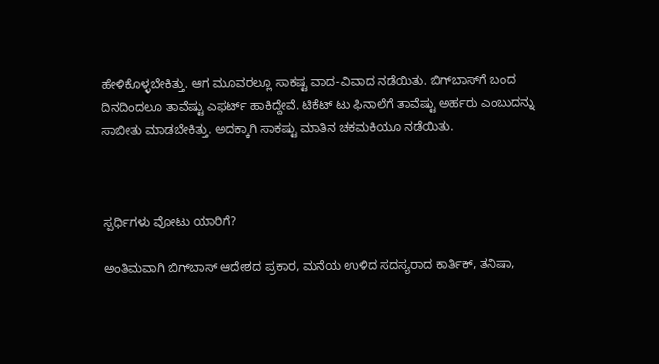ಹೇಳಿಕೊಳ್ಳಬೇಕಿತ್ತು. ಆಗ ಮೂವರಲ್ಲೂ ಸಾಕಷ್ಟ ವಾದ-ವಿವಾದ ನಡೆಯಿತು. ಬಿಗ್‌ಬಾಸ್‌ಗೆ ಬಂದ ದಿನದಿಂದಲೂ ತಾವೆಷ್ಟು ಎಫರ್ಟ್ ಹಾಕಿದ್ದೇವೆ. ಟಿಕೆಟ್ ಟು ಫಿನಾಲೆಗೆ ತಾವೆಷ್ಟು ಅರ್ಹರು ಎಂಬುದನ್ನು ಸಾಬೀತು ಮಾಡಬೇಕಿತ್ತು. ಅದಕ್ಕಾಗಿ ಸಾಕಷ್ಟು ಮಾತಿನ ಚಕಮಕಿಯೂ ನಡೆಯಿತು.



ಸ್ಪರ್ಧಿಗಳು ವೋಟು ಯಾರಿಗೆ?

ಅಂತಿಮವಾಗಿ ಬಿಗ್‌ಬಾಸ್ ಆದೇಶದ ಪ್ರಕಾರ, ಮನೆಯ ಉಳಿದ ಸದಸ್ಯರಾದ ಕಾರ್ತಿಕ್, ತನಿಷಾ,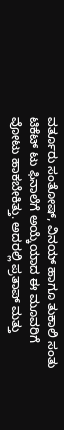ವರ್ತೂರು ಸಂತೋಷ್, ವಿನಯ್ ಹಾಗೂ ತುಕಾಲಿ ಸಂತು ಟಿಕೆಟ್ ಟು ಫಿನಾಲೆಗೆ ಅಯ್ಕೆಯಾದ ಈ ಮೂವರಿಗೆ ವೋಟು ಹಾಕಬೇಕಿತ್ತು. ಅದರಲ್ಲಿ ಪ್ರತಾಪ್ ಮತ್ತು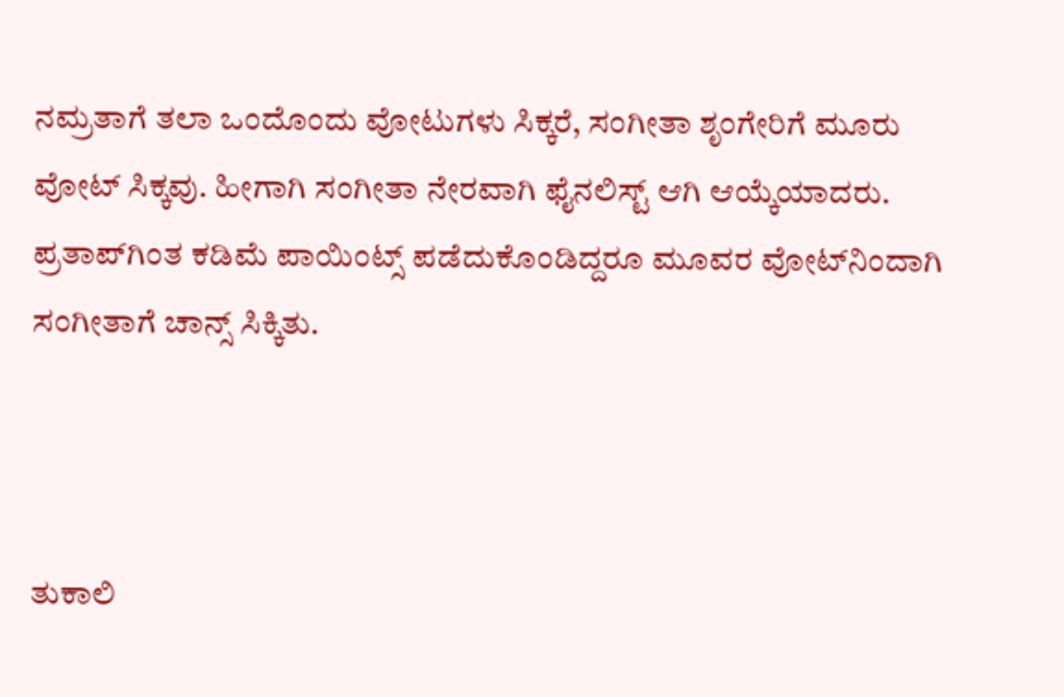ನಮ್ರತಾಗೆ ತಲಾ ಒಂದೊಂದು ವೋಟುಗಳು ಸಿಕ್ಕರೆ, ಸಂಗೀತಾ ಶೃಂಗೇರಿಗೆ ಮೂರು ವೋಟ್ ಸಿಕ್ಕವು. ಹೀಗಾಗಿ ಸಂಗೀತಾ ನೇರವಾಗಿ ಫೈನಲಿಸ್ಟ್ ಆಗಿ ಆಯ್ಕೆಯಾದರು. ಪ್ರತಾಪ್‌ಗಿಂತ ಕಡಿಮೆ ಪಾಯಿಂಟ್ಸ್ ಪಡೆದುಕೊಂಡಿದ್ದರೂ ಮೂವರ ವೋಟ್‌ನಿಂದಾಗಿ ಸಂಗೀತಾಗೆ ಚಾನ್ಸ್ ಸಿಕ್ಕಿತು.



ತುಕಾಲಿ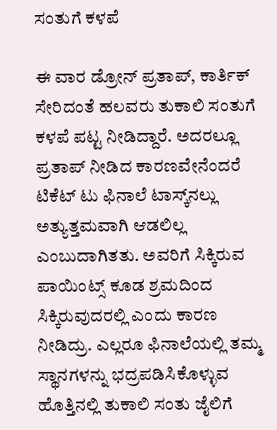ಸಂತುಗೆ ಕಳಪೆ

ಈ ವಾರ ಡ್ರೋನ್ ಪ್ರತಾಪ್, ಕಾರ್ತಿಕ್ ಸೇರಿದಂತೆ ಹಲವರು ತುಕಾಲಿ ಸಂತುಗೆ ಕಳಪೆ ಪಟ್ಟ ನೀಡಿದ್ದಾರೆ. ಅದರಲ್ಲೂ ಪ್ರತಾಪ್ ನೀಡಿದ ಕಾರಣವೇನೆಂದರೆ ಟಿಕೆಟ್ ಟು ಫಿನಾಲೆ ಟಾಸ್ಕ್‌ನಲ್ಲು ಅತ್ಯುತ್ತಮವಾಗಿ ಆಡಲಿಲ್ಲ ಎಂಬುದಾಗಿತತು. ಅವರಿಗೆ ಸಿಕ್ಕಿರುವ ಪಾಯಿಂಟ್ಸ್ ಕೂಡ ಶ್ರಮದಿಂದ ಸಿಕ್ಕಿರುವುದರಲ್ಲಿ ಎಂದು ಕಾರಣ ನೀಡಿದ್ರು. ಎಲ್ಲರೂ ಫಿನಾಲೆಯಲ್ಲಿ ತಮ್ಮ ಸ್ಥಾನಗಳನ್ನು ಭದ್ರಪಡಿಸಿಕೊಳ್ಳುವ ಹೊತ್ತಿನಲ್ಲಿ ತುಕಾಲಿ ಸಂತು ಜೈಲಿಗೆ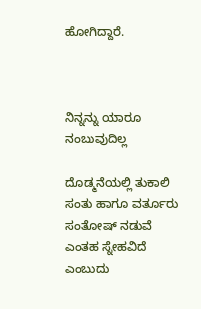ಹೋಗಿದ್ದಾರೆ.



ನಿನ್ನನ್ನು ಯಾರೂ ನಂಬುವುದಿಲ್ಲ

ದೊಡ್ಮನೆಯಲ್ಲಿ ತುಕಾಲಿ ಸಂತು ಹಾಗೂ ವರ್ತೂರು ಸಂತೋಷ್ ನಡುವೆ ಎಂತಹ ಸ್ನೇಹವಿದೆ ಎಂಬುದು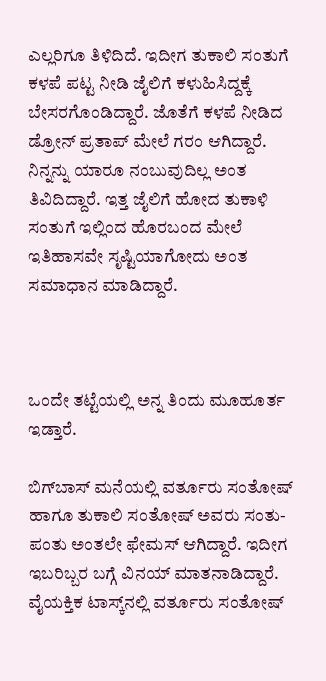ಎಲ್ಲರಿಗೂ ತಿಳಿದಿದೆ. ಇದೀಗ ತುಕಾಲಿ ಸಂತುಗೆ ಕಳಪೆ ಪಟ್ಟ ನೀಡಿ ಜೈಲಿಗೆ ಕಳುಹಿಸಿದ್ದಕ್ಕೆ ಬೇಸರಗೊಂಡಿದ್ದಾರೆ. ಜೊತೆಗೆ ಕಳಪೆ ನೀಡಿದ ಡ್ರೋನ್ ಪ್ರತಾಪ್ ಮೇಲೆ ಗರಂ ಆಗಿದ್ದಾರೆ. ನಿನ್ನನ್ನು ಯಾರೂ ನಂಬುವುದಿಲ್ಲ ಅಂತ ತಿವಿದಿದ್ದಾರೆ. ಇತ್ತ ಜೈಲಿಗೆ ಹೋದ ತುಕಾಳಿ ಸಂತುಗೆ ಇಲ್ಲಿಂದ ಹೊರಬಂದ ಮೇಲೆ ಇತಿಹಾಸವೇ ಸೃಷ್ಟಿಯಾಗೋದು ಅಂತ ಸಮಾಧಾನ ಮಾಡಿದ್ದಾರೆ.



ಒಂದೇ ತಟ್ಟೆಯಲ್ಲಿ ಅನ್ನ ತಿಂದು ಮೂಹೂರ್ತ ಇಡ್ತಾರೆ.

ಬಿಗ್‌ಬಾಸ್‌ ಮನೆಯಲ್ಲಿ ವರ್ತೂರು ಸಂತೋಷ್ ಹಾಗೂ ತುಕಾಲಿ ಸಂತೋಷ್ ಅವರು ಸಂತು-ಪಂತು ಅಂತಲೇ ಫೇಮಸ್ ಆಗಿದ್ದಾರೆ. ಇದೀಗ ಇಬರಿಬ್ಬರ ಬಗ್ಗೆ ವಿನಯ್ ಮಾತನಾಡಿದ್ದಾರೆ. ವೈಯಕ್ತಿಕ ಟಾಸ್ಕ್‌ನಲ್ಲಿ ವರ್ತೂರು ಸಂತೋಷ್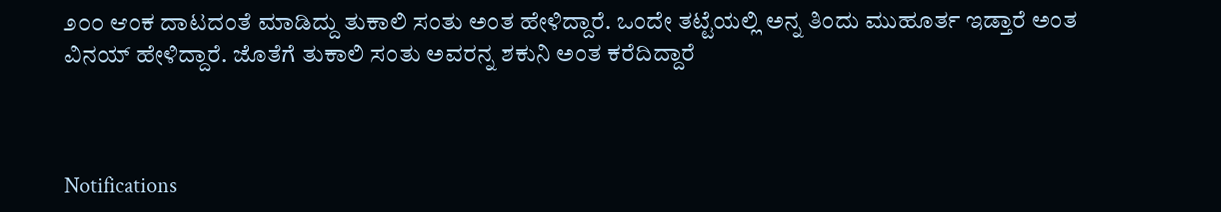೨೦೦ ಆಂಕ ದಾಟದಂತೆ ಮಾಡಿದ್ದು ತುಕಾಲಿ ಸಂತು ಅಂತ ಹೇಳಿದ್ದಾರೆ. ಒಂದೇ ತಟ್ಟೆಯಲ್ಲಿ ಅನ್ನ ತಿಂದು ಮುಹೂರ್ತ ಇಡ್ತಾರೆ ಅಂತ ವಿನಯ್ ಹೇಳಿದ್ದಾರೆ. ಜೊತೆಗೆ ತುಕಾಲಿ ಸಂತು ಅವರನ್ನ ಶಕುನಿ ಅಂತ ಕರೆದಿದ್ದಾರೆ



Notifications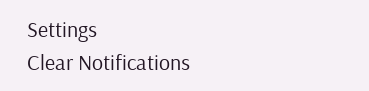Settings
Clear Notifications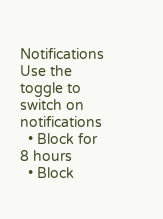Notifications
Use the toggle to switch on notifications
  • Block for 8 hours
  • Block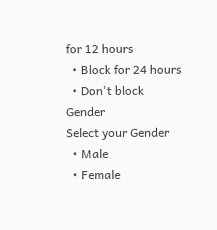for 12 hours
  • Block for 24 hours
  • Don't block
Gender
Select your Gender
  • Male
  • Female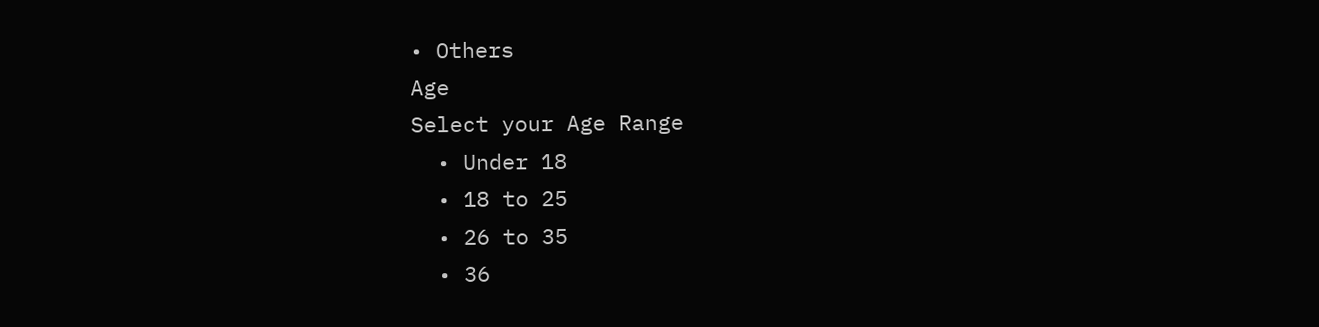• Others
Age
Select your Age Range
  • Under 18
  • 18 to 25
  • 26 to 35
  • 36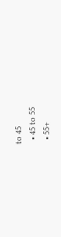to 45
  • 45 to 55
  • 55+